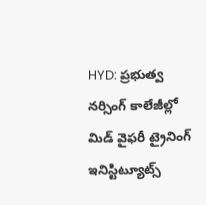HYD: ప్రభుత్వ నర్సింగ్ కాలేజీల్లో మిడ్ వైఫరీ ట్రైనింగ్ ఇనిస్టిట్యూట్స్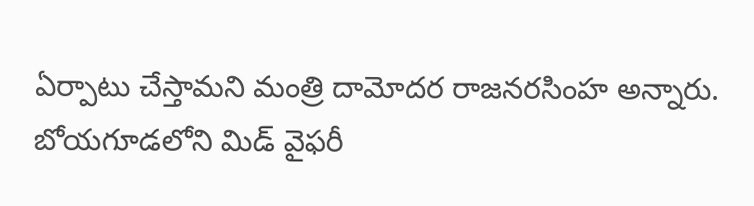ఏర్పాటు చేస్తామని మంత్రి దామోదర రాజనరసింహ అన్నారు. బోయగూడలోని మిడ్ వైఫరీ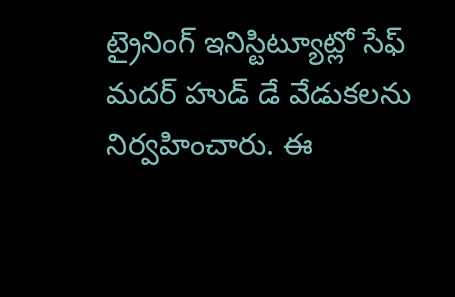ట్రైనింగ్ ఇనిస్టిట్యూట్లో సేఫ్ మదర్ హుడ్ డే వేడుకలను నిర్వహించారు. ఈ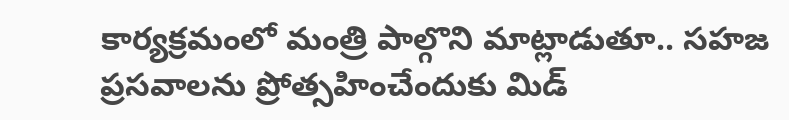కార్యక్రమంలో మంత్రి పాల్గొని మాట్లాడుతూ.. సహజ ప్రసవాలను ప్రోత్సహించేందుకు మిడ్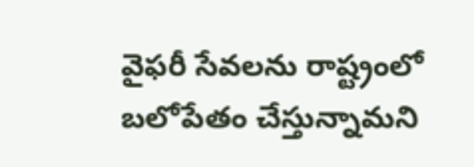వైఫరీ సేవలను రాష్ట్రంలో బలోపేతం చేస్తున్నామని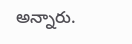అన్నారు.